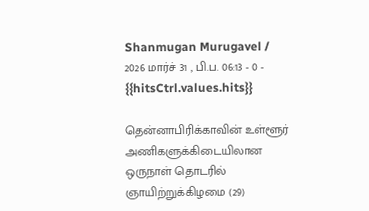Shanmugan Murugavel / 2026 மார்ச் 31 , பி.ப. 06:13 - 0 - {{hitsCtrl.values.hits}}

தென்னாபிரிக்காவின் உள்ளூர் அணிகளுக்கிடையிலான ஒருநாள் தொடரில் ஞாயிற்றுக்கிழமை (29)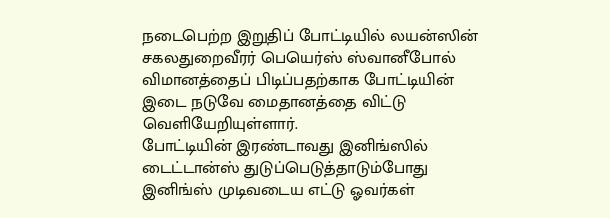நடைபெற்ற இறுதிப் போட்டியில் லயன்ஸின் சகலதுறைவீரர் பெயெர்ஸ் ஸ்வானீபோல் விமானத்தைப் பிடிப்பதற்காக போட்டியின் இடை நடுவே மைதானத்தை விட்டு வெளியேறியுள்ளார்.
போட்டியின் இரண்டாவது இனிங்ஸில் டைட்டான்ஸ் துடுப்பெடுத்தாடும்போது இனிங்ஸ் முடிவடைய எட்டு ஓவர்கள்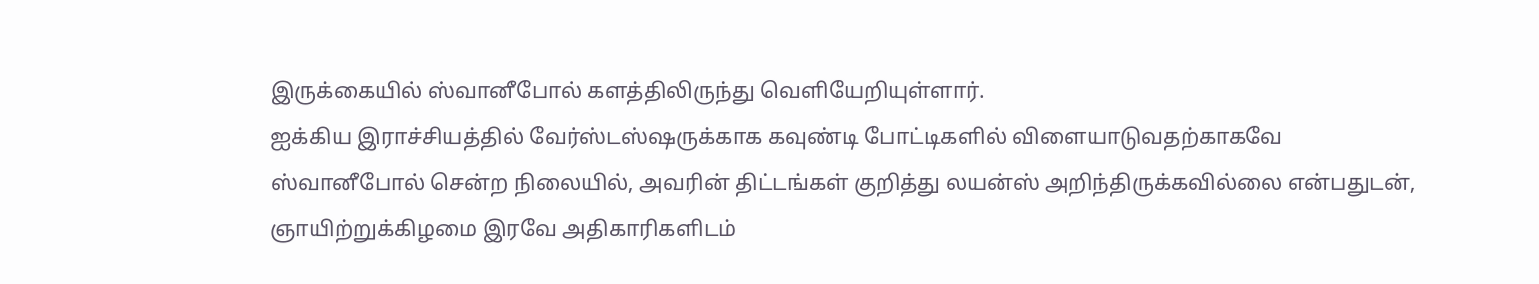இருக்கையில் ஸ்வானீபோல் களத்திலிருந்து வெளியேறியுள்ளார்.
ஐக்கிய இராச்சியத்தில் வேர்ஸ்டஸ்ஷருக்காக கவுண்டி போட்டிகளில் விளையாடுவதற்காகவே ஸ்வானீபோல் சென்ற நிலையில், அவரின் திட்டங்கள் குறித்து லயன்ஸ் அறிந்திருக்கவில்லை என்பதுடன், ஞாயிற்றுக்கிழமை இரவே அதிகாரிகளிடம்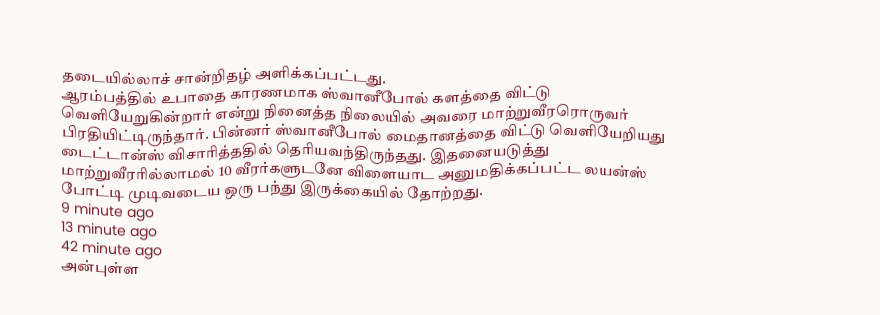தடையில்லாச் சான்றிதழ் அளிக்கப்பட்டது.
ஆரம்பத்தில் உபாதை காரணமாக ஸ்வானீபோல் களத்தை விட்டு வெளியேறுகின்றார் என்று நினைத்த நிலையில் அவரை மாற்றுவீரரொருவர் பிரதியிட்டிருந்தார். பின்னர் ஸ்வானீபோல் மைதானத்தை விட்டு வெளியேறியது டைட்டான்ஸ் விசாரித்ததில் தெரியவந்திருந்தது. இதனையடுத்து மாற்றுவீரரில்லாமல் 10 வீரர்களுடனே விளையாட அனுமதிக்கப்பட்ட லயன்ஸ் போட்டி முடிவடைய ஒரு பந்து இருக்கையில் தோற்றது.
9 minute ago
13 minute ago
42 minute ago
அன்புள்ள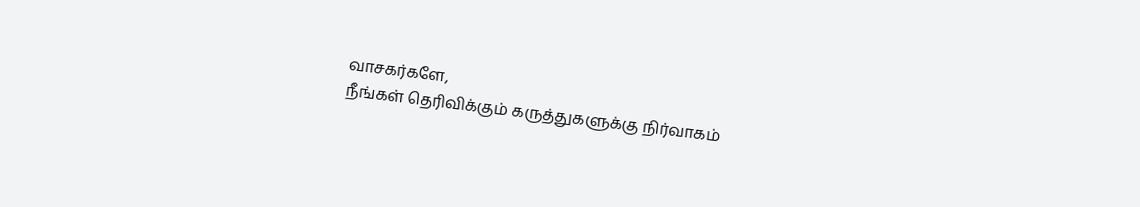வாசகர்களே,
நீங்கள் தெரிவிக்கும் கருத்துகளுக்கு நிர்வாகம்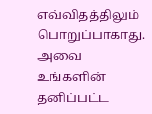எவ்விதத்திலும் பொறுப்பாகாது. அவை உங்களின் தனிப்பட்ட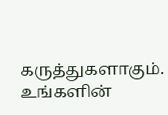கருத்துகளாகும். உங்களின்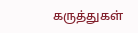கருத்துகள்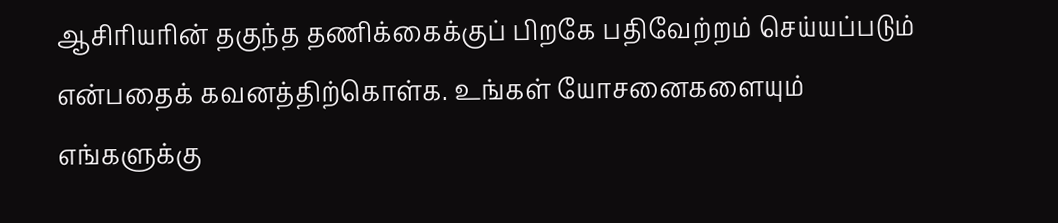ஆசிரியரின் தகுந்த தணிக்கைக்குப் பிறகே பதிவேற்றம் செய்யப்படும் என்பதைக் கவனத்திற்கொள்க. உங்கள் யோசனைகளையும் எங்களுக்கு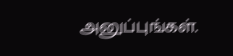அனுப்புங்கள்.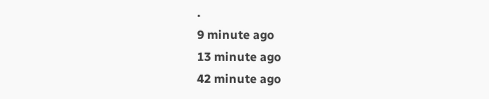.
9 minute ago
13 minute ago
42 minute ago